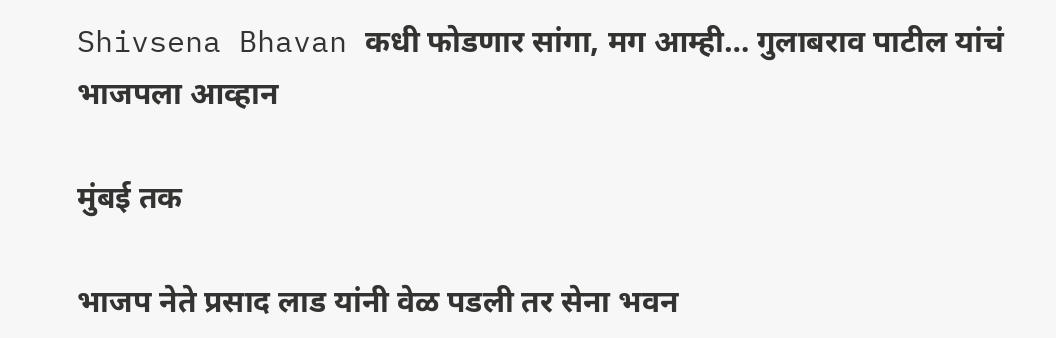Shivsena Bhavan कधी फोडणार सांगा, मग आम्ही… गुलाबराव पाटील यांचं भाजपला आव्हान

मुंबई तक

भाजप नेते प्रसाद लाड यांनी वेळ पडली तर सेना भवन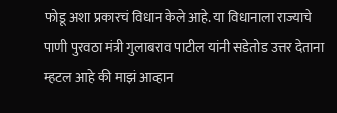फोडू अशा प्रकारचं विधान केले आहे. या विधानाला राज्याचे पाणी पुरवठा मंत्री गुलाबराव पाटील यांनी सडेतोड उत्तर देताना म्हटल आहे की माझं आव्हान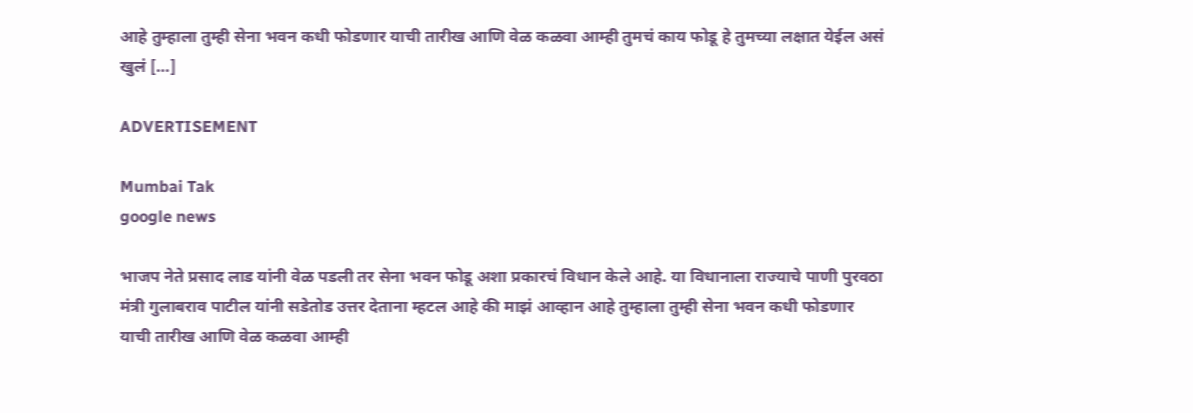आहे तुम्हाला तुम्ही सेना भवन कधी फोडणार याची तारीख आणि वेळ कळवा आम्ही तुमचं काय फोडू हे तुमच्या लक्षात येईल असं खुलं […]

ADVERTISEMENT

Mumbai Tak
google news

भाजप नेते प्रसाद लाड यांनी वेळ पडली तर सेना भवन फोडू अशा प्रकारचं विधान केले आहे. या विधानाला राज्याचे पाणी पुरवठा मंत्री गुलाबराव पाटील यांनी सडेतोड उत्तर देताना म्हटल आहे की माझं आव्हान आहे तुम्हाला तुम्ही सेना भवन कधी फोडणार याची तारीख आणि वेळ कळवा आम्ही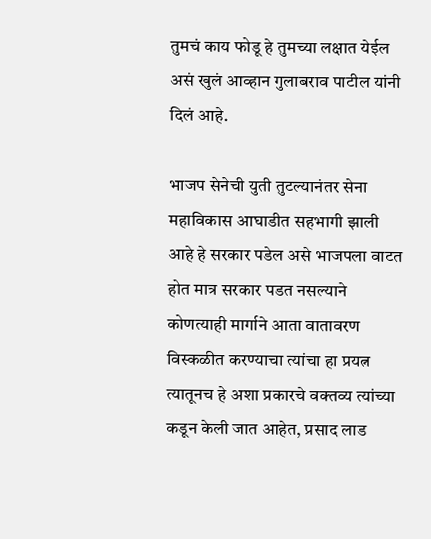तुमचं काय फोडू हे तुमच्या लक्षात येईल असं खुलं आव्हान गुलाबराव पाटील यांनी दिलं आहे.

भाजप सेनेची युती तुटल्यानंतर सेना महाविकास आघाडीत सहभागी झाली आहे हे सरकार पडेल असे भाजपला वाटत होत मात्र सरकार पडत नसल्याने कोणत्याही मार्गाने आता वातावरण विस्कळीत करण्याचा त्यांचा हा प्रयत्न त्यातूनच हे अशा प्रकारचे वक्तव्य त्यांच्या कडून केली जात आहेत, प्रसाद लाड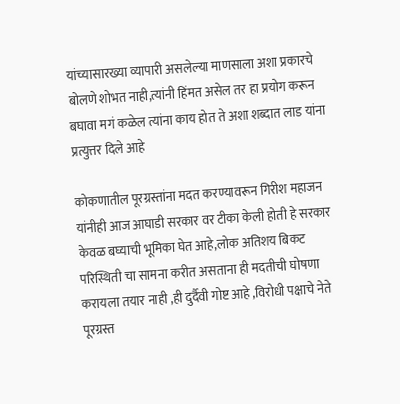यांच्यासारख्या व्यापारी असलेल्या माणसाला अशा प्रकारचे बोलणे शोभत नाही,त्यांनी हिंमत असेल तर हा प्रयोग करून बघावा मगं कळेल त्यांना काय होत ते अशा शब्दात लाड यांना प्रत्युत्तर दिले आहे

कोकणातील पूरग्रस्तांना मदत करण्यावरून गिरीश महाजन यांनीही आज आघाडी सरकार वर टीका केली होती हे सरकार केवळ बघ्याची भूमिका घेत आहे,लोक अतिशय बिकट परिस्थिती चा सामना करीत असताना ही मदतीची घोषणा करायला तयार नाही ,ही दुर्दैवी गोष्ट आहे ,विरोधी पक्षाचे नेते पूरग्रस्त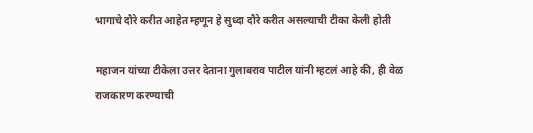भागाचे दौरे करीत आहेत म्हणून हे सुध्दा दौरे करीत असल्याची टीका केली होती

महाजन यांच्या टीकेला उत्तर देताना गुलाबराव पाटील यांनी म्हटलं आहे की, ही वेळ राजकारण करण्याची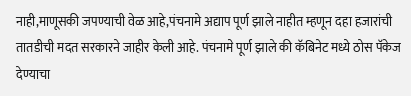नाही,माणूसकी जपण्याची वेळ आहे,पंचनामे अद्याप पूर्ण झाले नाहीत म्हणून दहा हजारांची तातडीची मदत सरकारने जाहीर केली आहे. पंचनामे पूर्ण झाले की कॅबिनेट मध्ये ठोस पॅकेज देण्याचा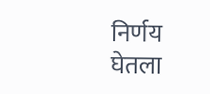निर्णय घेतला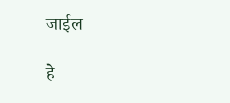जाईल

हे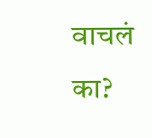वाचलं का?